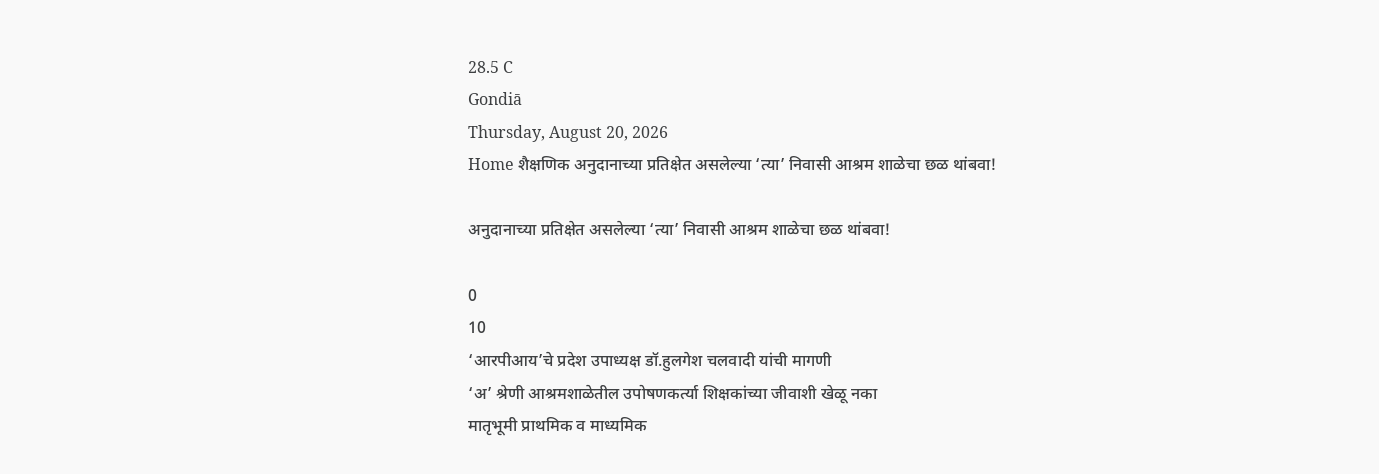28.5 C
Gondiā
Thursday, August 20, 2026
Home शैक्षणिक अनुदानाच्या प्रतिक्षेत असलेल्या ‘त्या’ निवासी आश्रम शाळेचा छळ थांबवा!

अनुदानाच्या प्रतिक्षेत असलेल्या ‘त्या’ निवासी आश्रम शाळेचा छळ थांबवा!

0
10
‘आरपीआय’चे प्रदेश उपाध्यक्ष डॉ.हुलगेश चलवादी यांची मागणी
‘अ’ श्रेणी आश्रमशाळेतील उपोषणकर्त्या शिक्षकांच्या जीवाशी खेळू नका
मातृभूमी प्राथमिक व माध्यमिक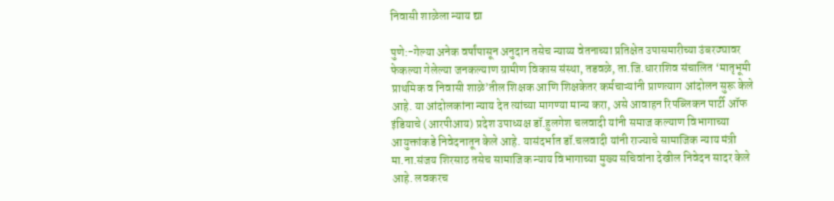निवासी शाळेला न्याय द्या

पुणे:-गेल्या अनेक वर्षांपासून अनुदान तसेच न्याय्य वेतनाच्या प्रतिक्षेत उपासमारीच्या उंबरठ्यावर फेकल्या गेलेल्या जनकल्याण ग्रामीण विकास संस्था, तडवळे, ता.जि.धाराशिव संचालित ‘मातृभूमी प्राथमिक व निवासी शाळे’तील शिक्षक आणि शिक्षकेतर कर्मचाऱ्यांनी प्राणत्याग आंदोलन सुरू केले आहे. या आंदोलकांना न्याय देत त्यांच्या मागण्या मान्य करा, असे आवाहन रिपब्लिकन पार्टी ऑफ इंडियाचे (आरपीआय) प्रदेश उपाध्यक्ष डॉ.हुलगेश चलवादी यांनी समाज कल्याण विभागाच्या आयुक्तांकडे निवेदनातून केले आहे. यासंदर्भात डॉ.चलवादी यांनी राज्याचे सामाजिक न्याय मंत्री मा.ना.संजय शिरसाठ तसेच सामाजिक न्याय विभागाच्या मुख्य सचिवांना देखील निवेदन सादर केले आहे. लवकरच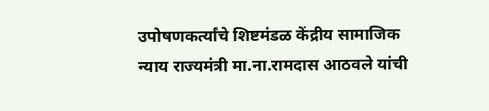उपोषणकर्त्यांचे शिष्टमंडळ केंद्रीय सामाजिक न्याय राज्यमंत्री मा.ना.रामदास आठवले यांची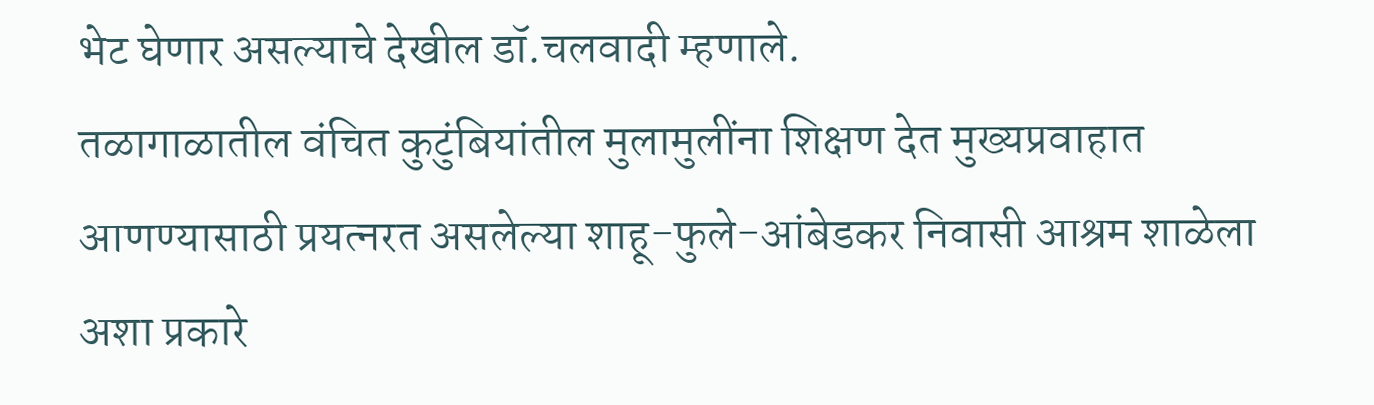भेट घेणार असल्याचे देखील डॉ.चलवादी म्हणाले.
तळागाळातील वंचित कुटुंबियांतील मुलामुलींना शिक्षण देत मुख्यप्रवाहात आणण्यासाठी प्रयत्नरत असलेल्या शाहू-फुले-आंबेडकर निवासी आश्रम शाळेला अशा प्रकारे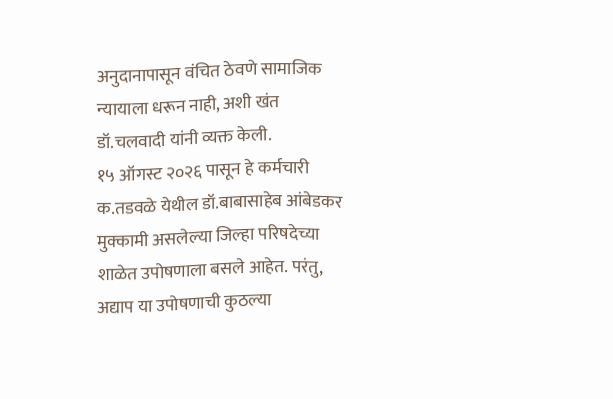अनुदानापासून वंचित ठेवणे सामाजिक न्यायाला धरून नाही, अशी खंत डॉ.चलवादी यांनी व्यक्त केली.
१५ ऑगस्ट २०२६ पासून हे कर्मचारी क.तडवळे येथील डॉ.बाबासाहेब आंबेडकर मुक्कामी असलेल्या जिल्हा परिषदेच्या शाळेत उपोषणाला बसले आहेत. परंतु, अद्याप या उपोषणाची कुठल्या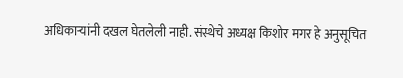अधिकाऱ्यांनी दखल घेतलेली नाही. संस्थेचे अध्यक्ष किशोर मगर हे अनुसूचित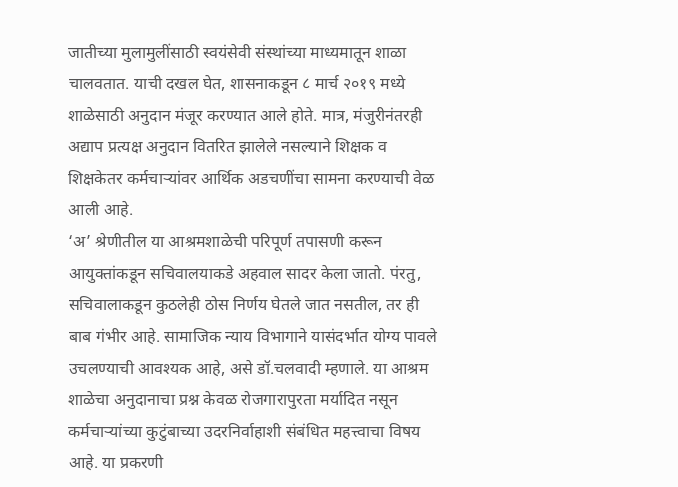जातीच्या मुलामुलींसाठी स्वयंसेवी संस्थांच्या माध्यमातून शाळा चालवतात. याची दखल घेत, शासनाकडून ८ मार्च २०१९ मध्ये शाळेसाठी अनुदान मंजूर करण्यात आले होते. मात्र, मंजुरीनंतरही अद्याप प्रत्यक्ष अनुदान वितरित झालेले नसल्याने शिक्षक व शिक्षकेतर कर्मचाऱ्यांवर आर्थिक अडचणींचा सामना करण्याची वेळ आली आहे.
‘अ’ श्रेणीतील या आश्रमशाळेची परिपूर्ण तपासणी करून आयुक्तांकडून सचिवालयाकडे अहवाल सादर केला जातो. पंरतु, सचिवालाकडून कुठलेही ठोस निर्णय घेतले जात नसतील, तर ही बाब गंभीर आहे. सामाजिक न्याय विभागाने यासंदर्भात योग्य पावले उचलण्याची आवश्यक आहे, असे डॉ.चलवादी म्हणाले. या आश्रम शाळेचा अनुदानाचा प्रश्न केवळ रोजगारापुरता मर्यादित नसून कर्मचाऱ्यांच्या कुटुंबाच्या उदरनिर्वाहाशी संबंधित महत्त्वाचा विषय आहे. या प्रकरणी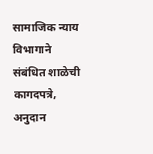सामाजिक न्याय विभागाने संबंधित शाळेची कागदपत्रे, अनुदान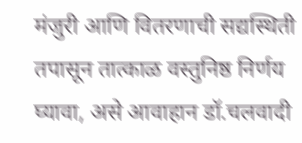मंजुरी आणि वितरणाची सद्यस्थिती तपासून तात्काळ वस्तुनिष्ठ निर्णय घ्यावा, असे आवाहान डॉ.चलवादी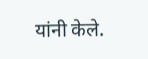यांनी केले.